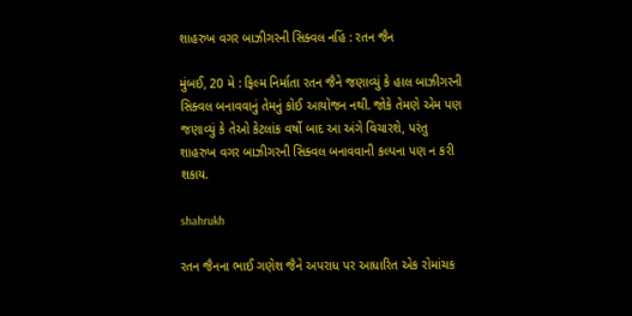શાહરુખ વગર બાઝીગરની સિક્વલ નહિં : રતન જૈન

મુંબઈ, 20 મે : ફિલ્મ નિર્માતા રતન જૈને જણાવ્યું કે હાલ બાઝીગરની સિક્વલ બનાવવાનું તેમનું કોઈ આયોજન નથી. જોકે તેમણે એમ પણ જણાવ્યું કે તેઓ કેટલાંક વર્ષો બાદ આ અંગે વિચારશે, પરંતુ શાહરુખ વગર બાઝીગરની સિક્વલ બનાવવાની કલ્પના પણ ન કરી શકાય.

shahrukh

રતન જૈનના ભાઈ ગણેશ જૈને અપરાધ પર આધારિત એક રોમાંચક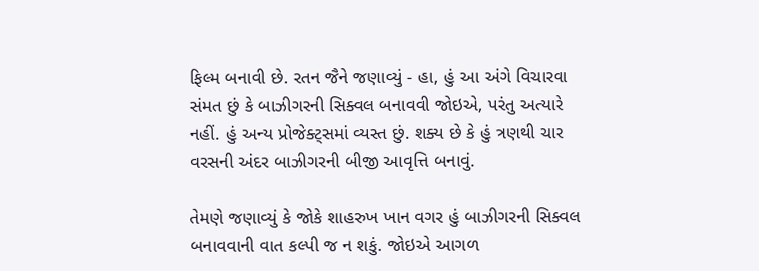ફિલ્મ બનાવી છે. રતન જૈને જણાવ્યું - હા, હું આ અંગે વિચારવા સંમત છું કે બાઝીગરની સિક્વલ બનાવવી જોઇએ, પરંતુ અત્યારે નહીં. હું અન્ય પ્રોજેક્ટ્સમાં વ્યસ્ત છું. શક્ય છે કે હું ત્રણથી ચાર વરસની અંદર બાઝીગરની બીજી આવૃત્તિ બનાવું.

તેમણે જણાવ્યું કે જોકે શાહરુખ ખાન વગર હું બાઝીગરની સિક્વલ બનાવવાની વાત કલ્પી જ ન શકું. જોઇએ આગળ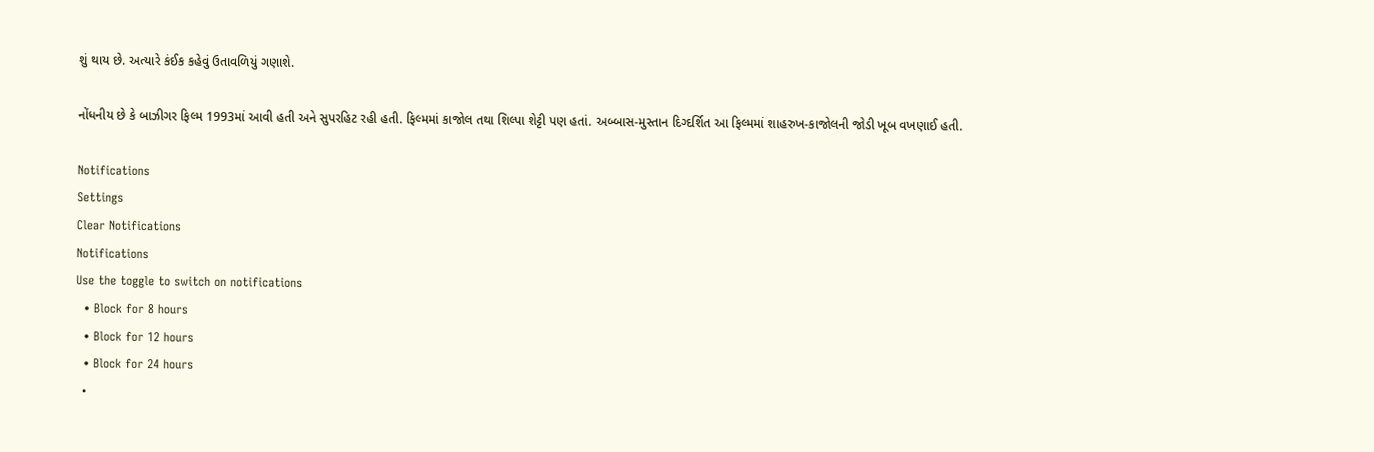શું થાય છે. અત્યારે કંઈક કહેવું ઉતાવળિયું ગણાશે.

નોંધનીય છે કે બાઝીગર ફિલ્મ 1993માં આવી હતી અને સુપરહિટ રહી હતી. ફિલ્મમાં કાજોલ તથા શિલ્પા શેટ્ટી પણ હતાં. અબ્બાસ-મુસ્તાન દિગ્દર્શિત આ ફિલ્મમાં શાહરુખ-કાજોલની જોડી ખૂબ વખણાઈ હતી.

Notifications
Settings
Clear Notifications
Notifications
Use the toggle to switch on notifications
  • Block for 8 hours
  • Block for 12 hours
  • Block for 24 hours
  •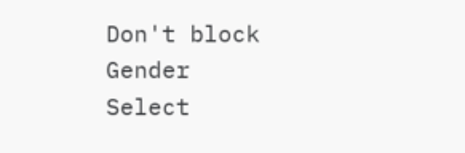Don't block
Gender
Select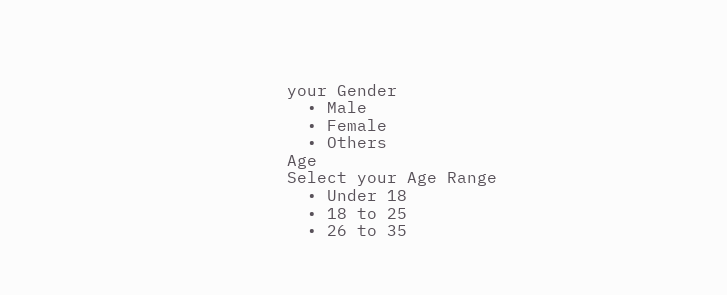your Gender
  • Male
  • Female
  • Others
Age
Select your Age Range
  • Under 18
  • 18 to 25
  • 26 to 35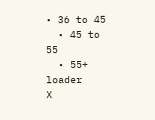• 36 to 45
  • 45 to 55
  • 55+
loader
X